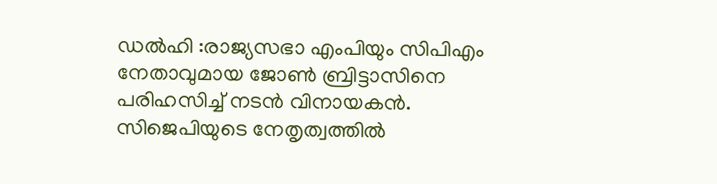ഡൽഹി :രാജ്യസഭാ എംപിയും സിപിഎം നേതാവുമായ ജോൺ ബ്രിട്ടാസിനെ പരിഹസിച്ച് നടൻ വിനായകൻ. സിജെപിയുടെ നേതൃത്വത്തിൽ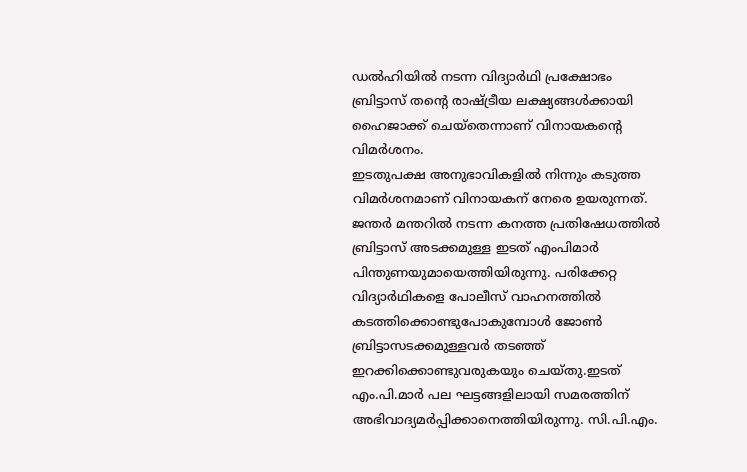ഡൽഹിയിൽ നടന്ന വിദ്യാർഥി പ്രക്ഷോഭം ബ്രിട്ടാസ് തന്റെ രാഷ്ട്രീയ ലക്ഷ്യങ്ങൾക്കായി ഹൈജാക്ക് ചെയ്തെന്നാണ് വിനായകന്റെ വിമർശനം.
ഇടതുപക്ഷ അനുഭാവികളിൽ നിന്നും കടുത്ത വിമർശനമാണ് വിനായകന് നേരെ ഉയരുന്നത്. ജന്തർ മന്തറിൽ നടന്ന കനത്ത പ്രതിഷേധത്തിൽ ബ്രിട്ടാസ് അടക്കമുള്ള ഇടത് എംപിമാർ പിന്തുണയുമായെത്തിയിരുന്നു. പരിക്കേറ്റ വിദ്യാർഥികളെ പോലീസ് വാഹനത്തിൽ കടത്തിക്കൊണ്ടുപോകുമ്പോൾ ജോൺ ബ്രിട്ടാസടക്കമുള്ളവർ തടഞ്ഞ് ഇറക്കിക്കൊണ്ടുവരുകയും ചെയ്തു.ഇടത് എം.പി.മാർ പല ഘട്ടങ്ങളിലായി സമരത്തിന് അഭിവാദ്യമർപ്പിക്കാനെത്തിയിരുന്നു. സി.പി.എം.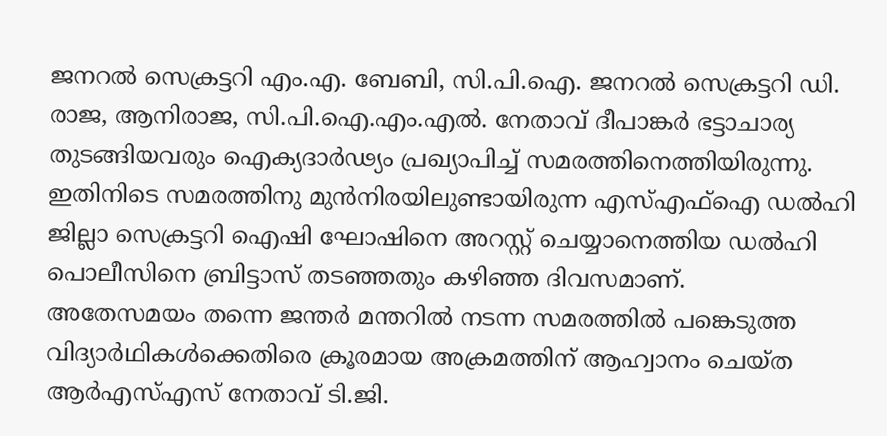ജനറൽ സെക്രട്ടറി എം.എ. ബേബി, സി.പി.ഐ. ജനറൽ സെക്രട്ടറി ഡി. രാജ, ആനിരാജ, സി.പി.ഐ.എം.എൽ. നേതാവ് ദീപാങ്കർ ഭട്ടാചാര്യ തുടങ്ങിയവരും ഐക്യദാർഢ്യം പ്രഖ്യാപിച്ച് സമരത്തിനെത്തിയിരുന്നു. ഇതിനിടെ സമരത്തിനു മുൻനിരയിലുണ്ടായിരുന്ന എസ്എഫ്ഐ ഡൽഹി ജില്ലാ സെക്രട്ടറി ഐഷി ഘോഷിനെ അറസ്റ്റ് ചെയ്യാനെത്തിയ ഡൽഹി പൊലീസിനെ ബ്രിട്ടാസ് തടഞ്ഞതും കഴിഞ്ഞ ദിവസമാണ്.
അതേസമയം തന്നെ ജന്തർ മന്തറിൽ നടന്ന സമരത്തിൽ പങ്കെടുത്ത വിദ്യാർഥികൾക്കെതിരെ ക്രൂരമായ അക്രമത്തിന് ആഹ്വാനം ചെയ്ത ആർഎസ്എസ് നേതാവ് ടി.ജി.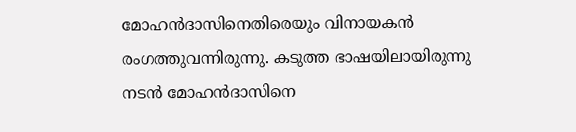മോഹൻദാസിനെതിരെയും വിനായകൻ രംഗത്തുവന്നിരുന്നു. കടുത്ത ഭാഷയിലായിരുന്നു നടൻ മോഹൻദാസിനെ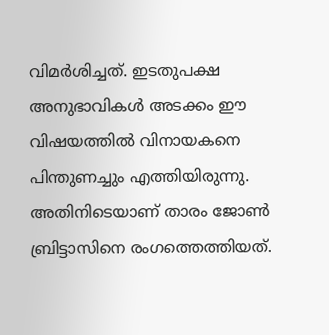വിമർശിച്ചത്. ഇടതുപക്ഷ അനുഭാവികൾ അടക്കം ഈ വിഷയത്തിൽ വിനായകനെ പിന്തുണച്ചും എത്തിയിരുന്നു. അതിനിടെയാണ് താരം ജോൺ ബ്രിട്ടാസിനെ രംഗത്തെത്തിയത്.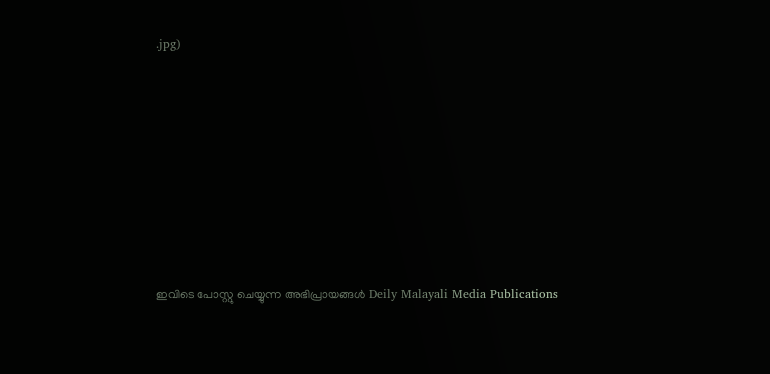.jpg)








ഇവിടെ പോസ്റ്റു ചെയ്യുന്ന അഭിപ്രായങ്ങൾ Deily Malayali Media Publications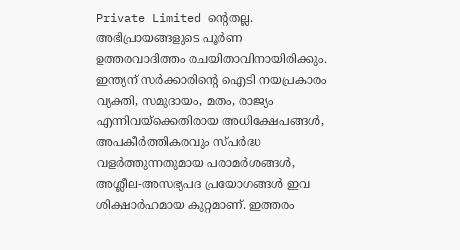Private Limited ന്റെതല്ല. അഭിപ്രായങ്ങളുടെ പൂർണ ഉത്തരവാദിത്തം രചയിതാവിനായിരിക്കും.
ഇന്ത്യന് സർക്കാരിന്റെ ഐടി നയപ്രകാരം വ്യക്തി, സമുദായം, മതം, രാജ്യം എന്നിവയ്ക്കെതിരായ അധിക്ഷേപങ്ങൾ, അപകീർത്തികരവും സ്പർദ്ധ വളർത്തുന്നതുമായ പരാമർശങ്ങൾ, അശ്ലീല-അസഭ്യപദ പ്രയോഗങ്ങൾ ഇവ ശിക്ഷാർഹമായ കുറ്റമാണ്. ഇത്തരം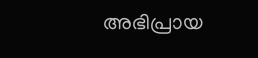അഭിപ്രായ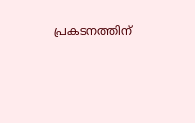പ്രകടനത്തിന്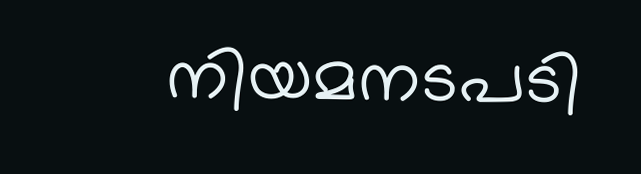നിയമനടപടി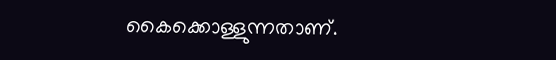കൈക്കൊള്ളുന്നതാണ്.